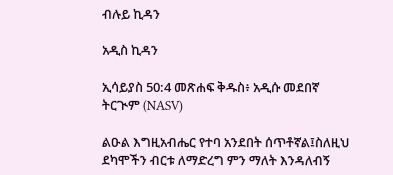ብሉይ ኪዳን

አዲስ ኪዳን

ኢሳይያስ 50:4 መጽሐፍ ቅዱስ፥ አዲሱ መደበኛ ትርጒም (NASV)

ልዑል እግዚአብሔር የተባ አንደበት ሰጥቶኛል፤ስለዚህ ደካሞችን ብርቱ ለማድረግ ምን ማለት እንዳለብኝ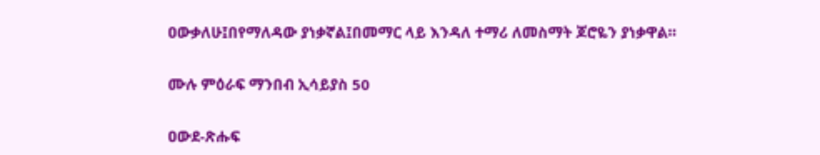ዐውቃለሁ፤በየማለዳው ያነቃኛል፤በመማር ላይ እንዳለ ተማሪ ለመስማት ጆሮዬን ያነቃዋል።

ሙሉ ምዕራፍ ማንበብ ኢሳይያስ 50

ዐውደ-ጽሑፍ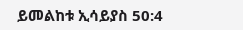ይመልከቱ ኢሳይያስ 50:4